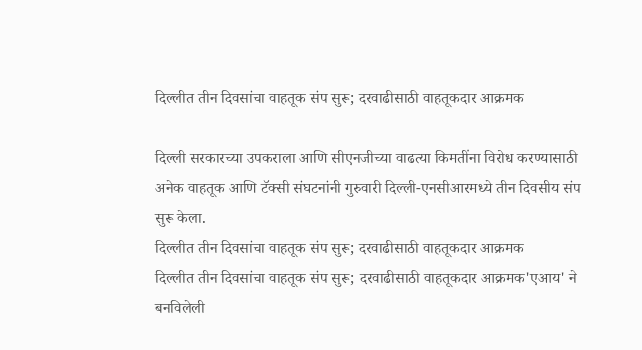दिल्लीत तीन दिवसांचा वाहतूक संप सुरू; दरवाढीसाठी वाहतूकदार आक्रमक

दिल्ली सरकारच्या उपकराला आणि सीएनजीच्या वाढत्या किमतींना विरोध करण्यासाठी अनेक वाहतूक आणि टॅक्सी संघटनांनी गुरुवारी दिल्ली-एनसीआरमध्ये तीन दिवसीय संप सुरू केला.
दिल्लीत तीन दिवसांचा वाहतूक संप सुरू; दरवाढीसाठी वाहतूकदार आक्रमक
दिल्लीत तीन दिवसांचा वाहतूक संप सुरू; दरवाढीसाठी वाहतूकदार आक्रमक'एआय' ने बनविलेली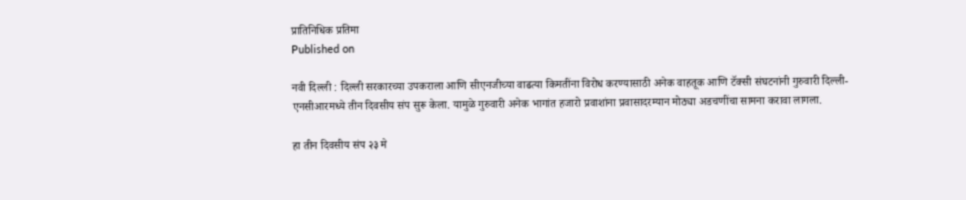प्रातिनिधिक प्रतिमा
Published on

नवी दिल्ली : दिल्ली सरकारच्या उपकराला आणि सीएनजीच्या वाढत्या किमतींना विरोध करण्यासाठी अनेक वाहतूक आणि टॅक्सी संघटनांनी गुरुवारी दिल्ली-एनसीआरमध्ये तीन दिवसीय संप सुरू केला. यामुळे गुरुवारी अनेक भागांत हजारो प्रवाशांना प्रवासादरम्यान मोठ्या अडचणींचा सामना करावा लागला.

हा तीन दिवसीय संप २३ मे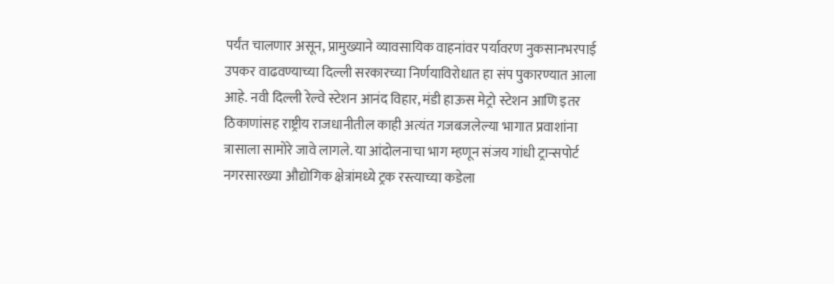पर्यंत चालणार असून, प्रामुख्याने व्यावसायिक वाहनांवर पर्यावरण नुकसानभरपाई उपकर वाढवण्याच्या दिल्ली सरकारच्या निर्णयाविरोधात हा संप पुकारण्यात आला आहे. नवी दिल्ली रेल्वे स्टेशन आनंद विहार, मंडी हाऊस मेट्रो स्टेशन आणि इतर ठिकाणांसह राष्ट्रीय राजधानीतील काही अत्यंत गजबजलेल्या भागात प्रवाशांना त्रासाला सामोरे जावे लागले. या आंदोलनाचा भाग म्हणून संजय गांधी ट्रान्सपोर्ट नगरसारख्या औद्योगिक क्षेत्रांमध्ये ट्रक रस्त्याच्या कडेला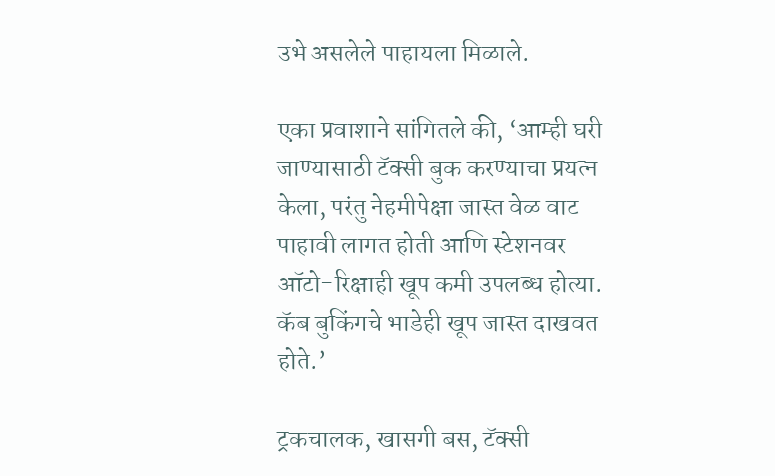उभे असलेले पाहायला मिळाले.

एका प्रवाशाने सांगितले की, ‘आम्ही घरी जाण्यासाठी टॅक्सी बुक करण्याचा प्रयत्न केला, परंतु नेहमीपेक्षा जास्त वेळ वाट पाहावी लागत होती आणि स्टेशनवर ऑटो-रिक्षाही खूप कमी उपलब्ध होत्या. कॅब बुकिंगचे भाडेही खूप जास्त दाखवत होते.’

ट्रकचालक, खासगी बस, टॅक्सी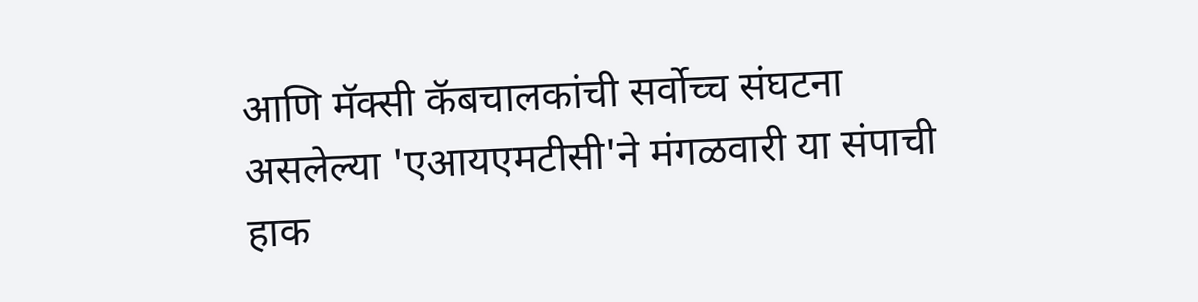आणि मॅक्सी कॅबचालकांची सर्वोच्च संघटना असलेल्या 'एआयएमटीसी'ने मंगळवारी या संपाची हाक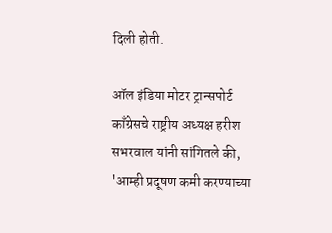दिली होती.

ऑल इंडिया मोटर ट्रान्सपोर्ट काँग्रेसचे राष्ट्रीय अध्यक्ष हरीश सभरवाल यांनी सांगितले की, 'आम्ही प्रदूषण कमी करण्याच्या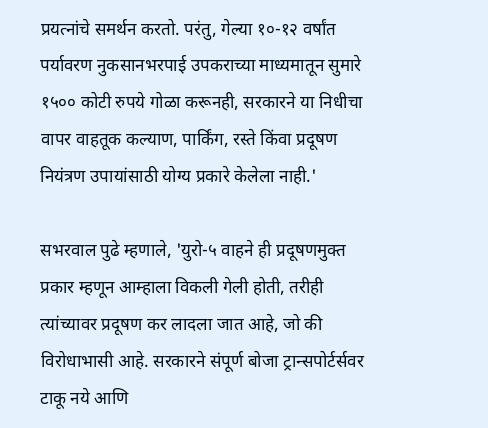प्रयत्नांचे समर्थन करतो. परंतु, गेल्या १०-१२ वर्षांत पर्यावरण नुकसानभरपाई उपकराच्या माध्यमातून सुमारे १५०० कोटी रुपये गोळा करूनही, सरकारने या निधीचा वापर वाहतूक कल्याण, पार्किंग, रस्ते किंवा प्रदूषण नियंत्रण उपायांसाठी योग्य प्रकारे केलेला नाही.'

सभरवाल पुढे म्हणाले, 'युरो-५ वाहने ही प्रदूषणमुक्त प्रकार म्हणून आम्हाला विकली गेली होती, तरीही त्यांच्यावर प्रदूषण कर लादला जात आहे, जो की विरोधाभासी आहे. सरकारने संपूर्ण बोजा ट्रान्सपोर्टर्सवर टाकू नये आणि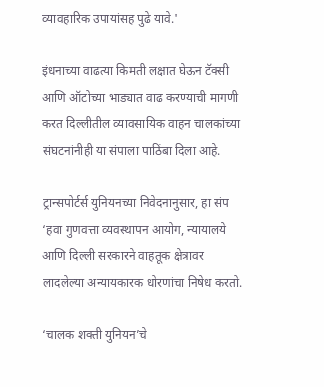व्यावहारिक उपायांसह पुढे यावे.'

इंधनाच्या वाढत्या किमती लक्षात घेऊन टॅक्सी आणि ऑटोच्या भाड्यात वाढ करण्याची मागणी करत दिल्लीतील व्यावसायिक वाहन चालकांच्या संघटनांनीही या संपाला पाठिंबा दिला आहे.

ट्रान्सपोर्टर्स युनियनच्या निवेदनानुसार, हा संप ‘हवा गुणवत्ता व्यवस्थापन आयोग, न्यायालये आणि दिल्ली सरकारने वाहतूक क्षेत्रावर लादलेल्या अन्यायकारक धोरणांचा निषेध करतो.

‘चालक शक्ती युनियन’चे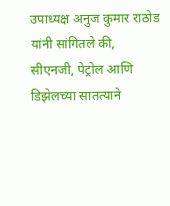उपाध्यक्ष अनुज कुमार राठोड यांनी सांगितले की, सीएनजी, पेट्रोल आणि डिझेलच्या सातत्याने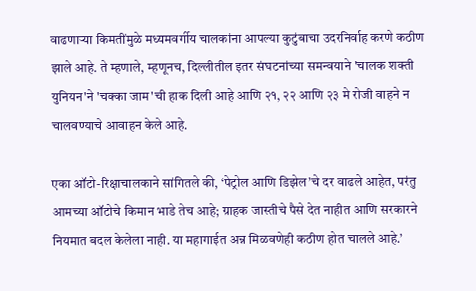वाढणाऱ्या किमतींमुळे मध्यमवर्गीय चालकांना आपल्या कुटुंबाचा उदरनिर्वाह करणे कठीण झाले आहे. ते म्हणाले, म्हणूनच, दिल्लीतील इतर संघटनांच्या समन्वयाने 'चालक शक्ती युनियन'ने 'चक्का जाम'ची हाक दिली आहे आणि २१, २२ आणि २३ मे रोजी वाहने न चालवण्याचे आवाहन केले आहे.

एका ऑटो-रिक्षाचालकाने सांगितले की, ‘पेट्रोल आणि डिझेल’चे दर वाढले आहेत, परंतु आमच्या ऑटोचे किमान भाडे तेच आहे; ग्राहक जास्तीचे पैसे देत नाहीत आणि सरकारने नियमात बदल केलेला नाही. या महागाईत अन्न मिळवणेही कठीण होत चालले आहे.’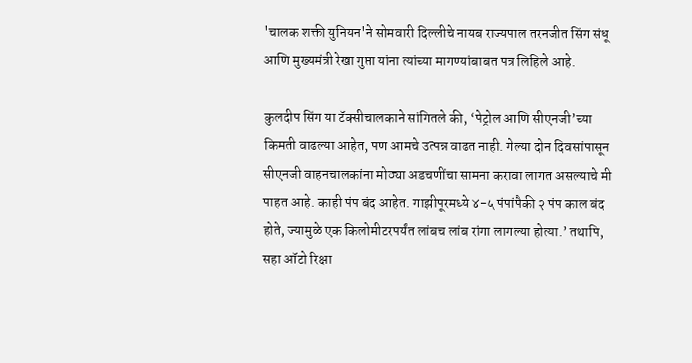'चालक शक्ती युनियन'ने सोमवारी दिल्लीचे नायब राज्यपाल तरनजीत सिंग संधू आणि मुख्यमंत्री रेखा गुप्ता यांना त्यांच्या मागण्यांबाबत पत्र लिहिले आहे.

कुलदीप सिंग या टॅक्सीचालकाने सांगितले की, ‘पेट्रोल आणि सीएनजी’च्या किमती वाढल्या आहेत, पण आमचे उत्पन्न वाढत नाही. गेल्या दोन दिवसांपासून सीएनजी वाहनचालकांना मोठ्या अडचणींचा सामना करावा लागत असल्याचे मी पाहत आहे. काही पंप बंद आहेत. गाझीपूरमध्ये ४-५ पंपांपैकी २ पंप काल बंद होते, ज्यामुळे एक किलोमीटरपर्यंत लांबच लांब रांगा लागल्या होत्या.’ तथापि, सहा ऑटो रिक्षा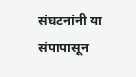संघटनांनी या संपापासून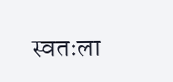स्वतःला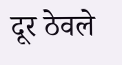दूर ठेवले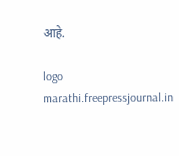आहे.

logo
marathi.freepressjournal.in